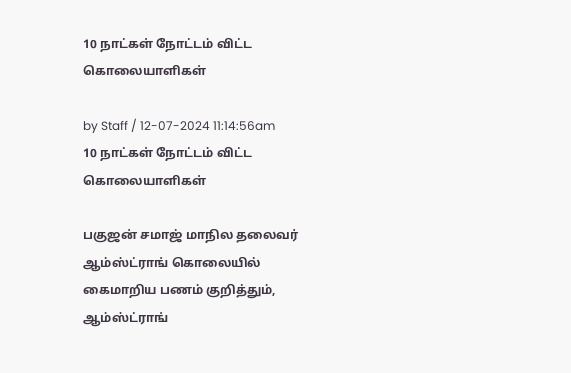10 நாட்கள் நோட்டம் விட்ட கொலையாளிகள்

by Staff / 12-07-2024 11:14:56am
10 நாட்கள் நோட்டம் விட்ட கொலையாளிகள்

பகுஜன் சமாஜ் மாநில தலைவர் ஆம்ஸ்ட்ராங் கொலையில் கைமாறிய பணம் குறித்தும், ஆம்ஸ்ட்ராங்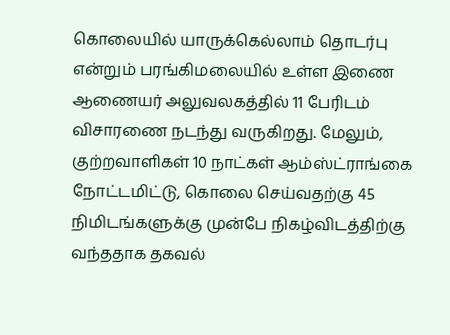கொலையில் யாருக்கெல்லாம் தொடர்பு என்றும் பரங்கிமலையில் உள்ள இணை ஆணையர் அலுவலகத்தில் 11 பேரிடம் விசாரணை நடந்து வருகிறது. மேலும், குற்றவாளிகள் 10 நாட்கள் ஆம்ஸ்ட்ராங்கை நோட்டமிட்டு, கொலை செய்வதற்கு 45 நிமிடங்களுக்கு முன்பே நிகழ்விடத்திற்கு வந்ததாக தகவல்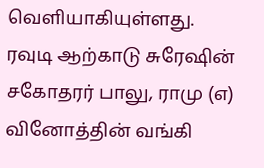வெளியாகியுள்ளது. ரவுடி ஆற்காடு சுரேஷின் சகோதரர் பாலு, ராமு (எ) வினோத்தின் வங்கி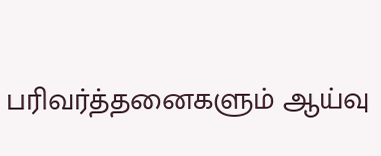பரிவர்த்தனைகளும் ஆய்வு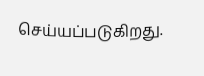செய்யப்படுகிறது.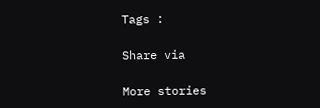Tags :

Share via

More stories